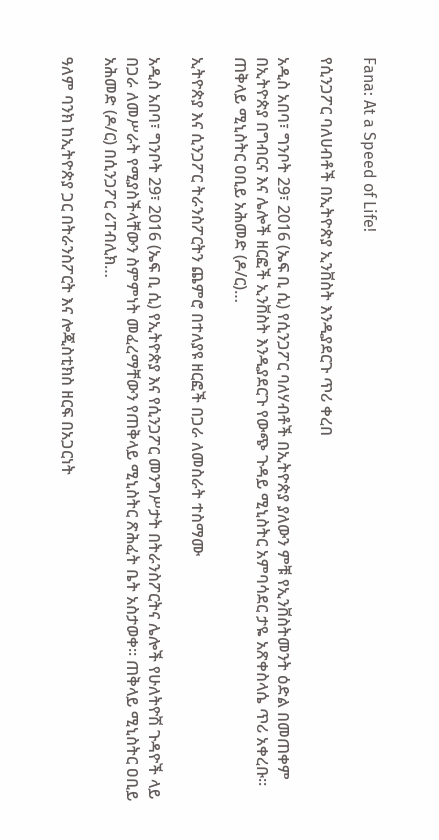Fana: At a Speed of Life!

የሲንጋፖር ባለሀብቶች በኢትዮጵያ ኢንቨስት እንዲያደርጉ ጥሪ ቀረበ

አዲስ አበባ፣ ግንቦት 29፣ 2016 (ኤፍ ቢ ሲ) የሲንጋፖር ባለሃብቶች በኢትዮጵያ ያለውን ምቹ የኢንቨስትመንት ዕድል በመጠቀም በኢትዮጵያ በግብርና እና ሌሎች ዘርፎች ኢንቨስት እንዲያደርጉ የውጭ ጉዳይ ሚኒስትር አምባሳደር ታዬ አጽቀስላሴ ጥሪ አቀረቡ፡፡ ጠቅላይ ሚኒስትር ዐቢይ አሕመድ (ዶ/ር)…

ኢትዮጵያ እና ሲንጋፖር ትራንስፖርትን ጨምሮ በተለያዩ ዘርፎች በጋራ ለመስራት ተስማሙ

አዲስ አበባ፣ ግንቦት 29፣ 2016 (ኤፍ ቢ ሲ) የኢትዮጵያ እና የሲንጋፖር መንግሥታት በትራንስፖርትና ሌሎች የሁለትዮሽ ጉዳዮች ላይ በጋራ ለመሥራት የሚያስችላቸውን ስምምነት መፈረማቸውን የጠቅላይ ሚኒስትር ጽሕፈት ቤት አስታወቀ፡፡ ጠቅላይ ሚኒስትር ዐቢይ አሕመድ (ዶ/ር) በሲንጋፖር ሪፐብሊክ…

ዓለም ባንክ ከኢትዮጵያ ጋር በትራንስፖርት እና ሎጂስቲክስ ዘርፍ በአጋርነት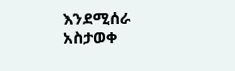እንደሚሰራ አስታወቀ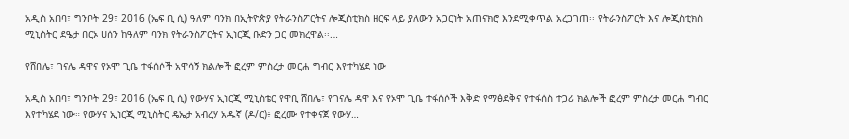አዲስ አበባ፣ ግንቦት 29፣ 2016 (ኤፍ ቢ ሲ) ዓለም ባንክ በኢትዮጵያ የትራንስፖርትና ሎጂስቲክስ ዘርፍ ላይ ያለውን አጋርነት አጠናክሮ እንደሚቀጥል አረጋገጠ፡፡ የትራንስፖርት እና ሎጂስቲክስ ሚኒስትር ደዔታ በርኦ ሀሰን ከዓለም ባንክ የትራንስፖርትና ኢነርጂ ቡድን ጋር መክረዋል፡፡…

የሸበሌ፣ ገናሌ ዳዋና የኦሞ ጊቤ ተፋሰሶች አዋሳኝ ክልሎች ፎረም ምስረታ መርሐ ግብር እየተካሄደ ነው

አዲስ አበባ፣ ግንቦት 29፣ 2016 (ኤፍ ቢ ሲ) የውሃና ኢነርጂ ሚኒስቴር የዋቢ ሸበሌ፣ የገናሌ ዳዋ እና የኦሞ ጊቤ ተፋሰሶች እቅድ የማፅደቅና የተፋሰስ ተጋሪ ክልሎች ፎረም ምስረታ መርሐ ግብር እየተካሄደ ነው። የውሃና ኢነርጂ ሚኒስትር ዴኤታ አብረሃ አዱኛ (ዶ/ር)፥ ፎረሙ የተቀናጀ የውሃ…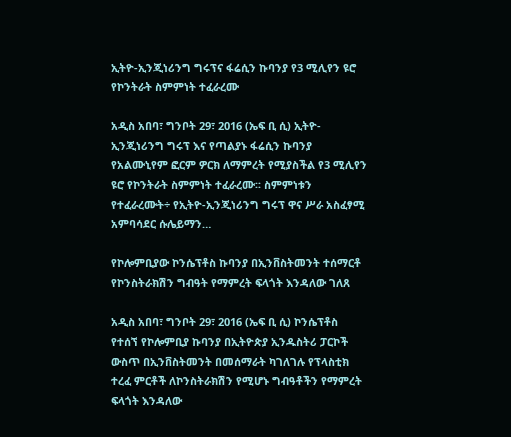ኢትዮ-ኢንጂነሪንግ ግሩፕና ፋሬሲን ኩባንያ የ3 ሚሊየን ዩሮ የኮንትራት ስምምነት ተፈራረሙ

አዲስ አበባ፣ ግንቦት 29፣ 2016 (ኤፍ ቢ ሲ) ኢትዮ-ኢንጂነሪንግ ግሩፕ እና የጣልያኑ ፋሬሲን ኩባንያ የአልሙኒየም ፎርም ዎርክ ለማምረት የሚያስችል የ3 ሚሊየን ዩሮ የኮንትራት ስምምነት ተፈራረሙ፡፡ ስምምነቱን የተፈራረሙት÷ የኢትዮ-ኢንጂነሪንግ ግሩፕ ዋና ሥራ አስፈፃሚ አምባሳደር ሱሌይማን…

የኮሎምቢያው ኮንሴፕቶስ ኩባንያ በኢንቨስትመንት ተሰማርቶ የኮንስትራክሽን ግብዓት የማምረት ፍላጎት እንዳለው ገለጸ

አዲስ አበባ፣ ግንቦት 29፣ 2016 (ኤፍ ቢ ሲ) ኮንሴፕቶስ የተሰኘ የኮሎምቢያ ኩባንያ በኢትዮጵያ ኢንዱስትሪ ፓርኮች ውስጥ በኢንቨስትመንት በመሰማራት ካገለገሉ የፕላስቲክ ተረፈ ምርቶች ለኮንስትራክሽን የሚሆኑ ግብዓቶችን የማምረት ፍላጎት እንዳለው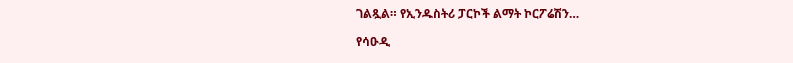ገልጿል። የኢንዱስትሪ ፓርኮች ልማት ኮርፖሬሽን…

የሳዑዲ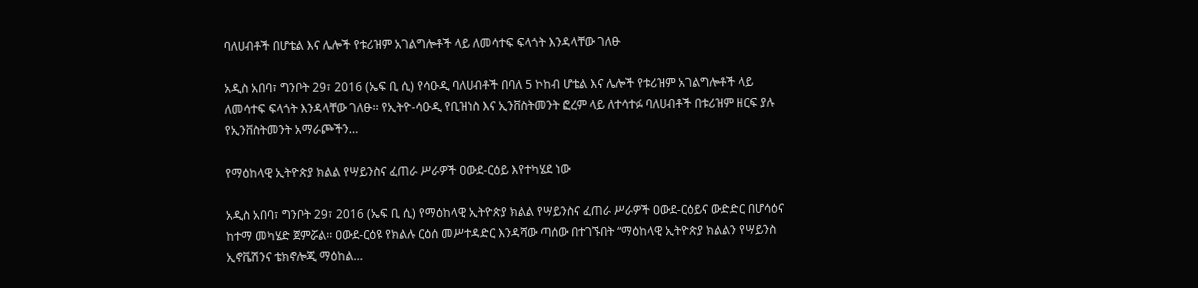ባለሀብቶች በሆቴል እና ሌሎች የቱሪዝም አገልግሎቶች ላይ ለመሳተፍ ፍላጎት እንዳላቸው ገለፁ

አዲስ አበባ፣ ግንቦት 29፣ 2016 (ኤፍ ቢ ሲ) የሳዑዲ ባለሀብቶች በባለ 5 ኮከብ ሆቴል እና ሌሎች የቱሪዝም አገልግሎቶች ላይ ለመሳተፍ ፍላጎት እንዳላቸው ገለፁ፡፡ የኢትዮ-ሳዑዲ የቢዝነስ እና ኢንቨስትመንት ፎረም ላይ ለተሳተፉ ባለሀብቶች በቱሪዝም ዘርፍ ያሉ የኢንቨስትመንት አማራጮችን…

የማዕከላዊ ኢትዮጵያ ክልል የሣይንስና ፈጠራ ሥራዎች ዐውደ-ርዕይ እየተካሄደ ነው

አዲስ አበባ፣ ግንቦት 29፣ 2016 (ኤፍ ቢ ሲ) የማዕከላዊ ኢትዮጵያ ክልል የሣይንስና ፈጠራ ሥራዎች ዐውደ-ርዕይና ውድድር በሆሳዕና ከተማ መካሄድ ጀምሯል፡፡ ዐውደ-ርዕዩ የክልሉ ርዕሰ መሥተዳድር እንዳሻው ጣሰው በተገኙበት “ማዕከላዊ ኢትዮጵያ ክልልን የሣይንስ ኢኖቬሽንና ቴክኖሎጂ ማዕከል…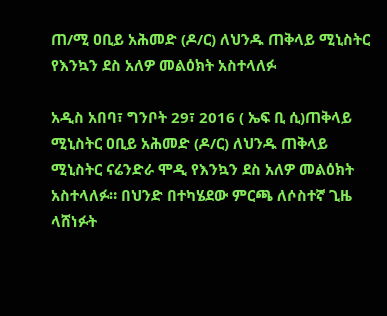ጠ/ሚ ዐቢይ አሕመድ (ዶ/ር) ለህንዱ ጠቅላይ ሚኒስትር የእንኳን ደስ አለዎ መልዕክት አስተላለፉ

አዲስ አበባ፣ ግንቦት 29፣ 2016 ( ኤፍ ቢ ሲ)ጠቅላይ ሚኒስትር ዐቢይ አሕመድ (ዶ/ር) ለህንዱ ጠቅላይ ሚኒስትር ናሬንድራ ሞዲ የእንኳን ደስ አለዎ መልዕክት አስተላለፉ። በህንድ በተካሄደው ምርጫ ለሶስተኛ ጊዜ ላሸነፉት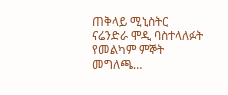ጠቅላይ ሚኒስትር ናሬንድራ ሞዲ ባስተላለፉት የመልካም ምኞት መግለጫ…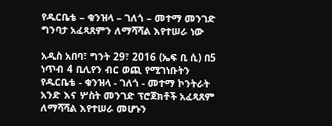የዱርቤቴ – ቁንዝላ – ገለጎ – መተማ መንገድ ግንባታ አፈጻጸምን ለማሻሻል እየተሠራ ነው

አዲስ አበባ፣ ግንት 29፣ 2016 (ኤፍ ቢ ሲ) በ5 ነጥብ 4 ቢሊየን ብር ወጪ የሚገነቡትን የዱርቤቴ - ቁንዝላ - ገለጎ - መተማ ኮንትራት አንድ እና ሦስት መንገድ ፕሮጀክቶች አፈጻጸም ለማሻሻል እየተሠራ መሆኑን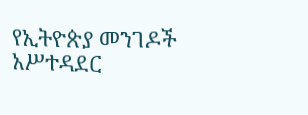የኢትዮጵያ መንገዶች አሥተዳደር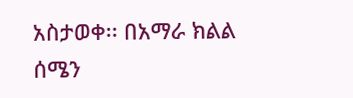አስታወቀ፡፡ በአማራ ክልል ሰሜን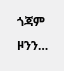ጎጃም ዞንን…